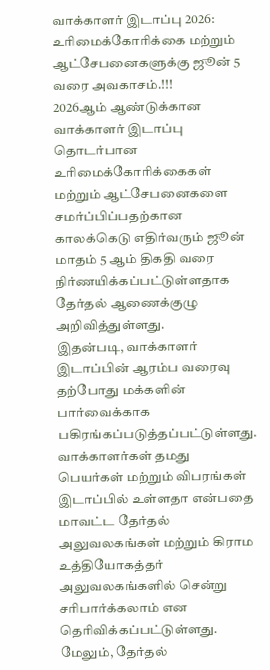வாக்காளர் இடாப்பு 2026: உரிமைக்கோரிக்கை மற்றும் ஆட்சேபனைகளுக்கு ஜூன் 5 வரை அவகாசம்.!!!
2026ஆம் ஆண்டுக்கான வாக்காளர் இடாப்பு தொடர்பான உரிமைக்கோரிக்கைகள் மற்றும் ஆட்சேபனைகளை சமர்ப்பிப்பதற்கான காலக்கெடு எதிர்வரும் ஜூன் மாதம் 5 ஆம் திகதி வரை நிர்ணயிக்கப்பட்டுள்ளதாக தேர்தல் ஆணைக்குழு அறிவித்துள்ளது.
இதன்படி, வாக்காளர் இடாப்பின் ஆரம்ப வரைவு தற்போது மக்களின் பார்வைக்காக பகிரங்கப்படுத்தப்பட்டுள்ளது. வாக்காளர்கள் தமது பெயர்கள் மற்றும் விபரங்கள் இடாப்பில் உள்ளதா என்பதை மாவட்ட தேர்தல் அலுவலகங்கள் மற்றும் கிராம உத்தியோகத்தர் அலுவலகங்களில் சென்று சரிபார்க்கலாம் என தெரிவிக்கப்பட்டுள்ளது.
மேலும், தேர்தல்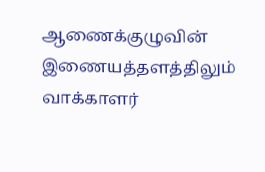ஆணைக்குழுவின் இணையத்தளத்திலும் வாக்காளர்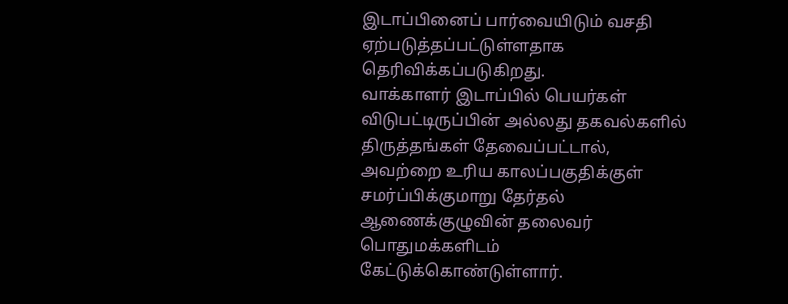இடாப்பினைப் பார்வையிடும் வசதி ஏற்படுத்தப்பட்டுள்ளதாக தெரிவிக்கப்படுகிறது.
வாக்காளர் இடாப்பில் பெயர்கள் விடுபட்டிருப்பின் அல்லது தகவல்களில் திருத்தங்கள் தேவைப்பட்டால், அவற்றை உரிய காலப்பகுதிக்குள் சமர்ப்பிக்குமாறு தேர்தல் ஆணைக்குழுவின் தலைவர் பொதுமக்களிடம் கேட்டுக்கொண்டுள்ளார்.